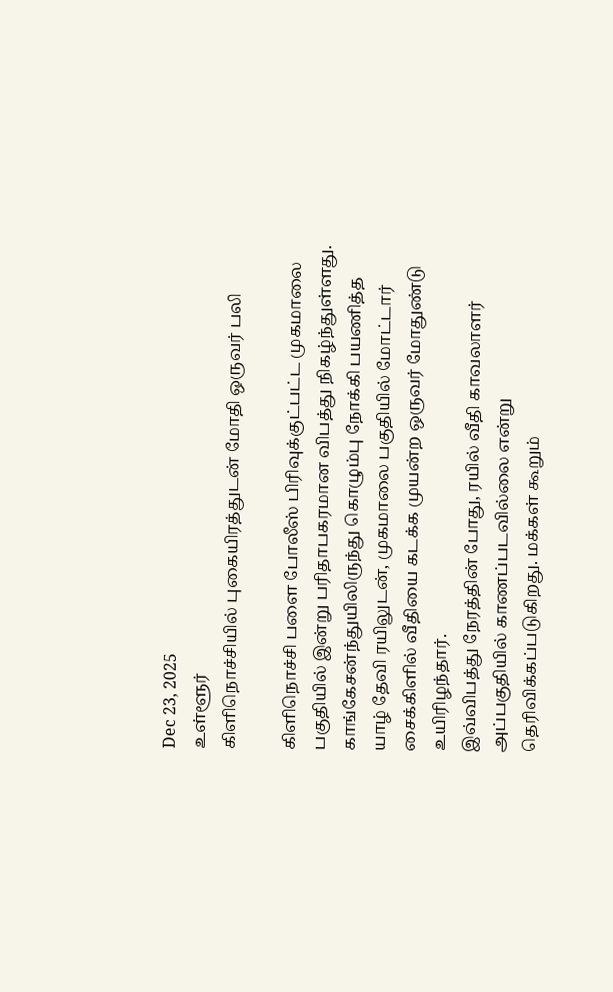Dec 23, 2025
உள்ளூர்
கிளிநொச்சியில் புகையிரத்துடன் மோதி ஒருவர் பலி

கிளிநொச்சி பளை போலீஸ் பிரிவுக்குட்பட்ட முகமாலை பகுதியில் இன்று பரிதாபகரமான விபத்து நிகழ்ந்துள்ளது. காங்கேசன்ந்துயிலிருந்து கொழும்பு நோக்கி பயணித்த யாழ் தேவி ரயிலுடன், முகமாலை பகுதியில் மோட்டார் சைக்கிளில் வீதியை கடக்க முயன்ற ஒருவர் மோதுண்டு உயிரிழந்தார்.
இவ்விபத்து நேரத்தின் போது, ரயில் வீதி காவலாளர் அப்பகுதியில் காணப்படவில்லை என்று தெரிவிக்கப்படுகிறது. மக்கள் கூறும்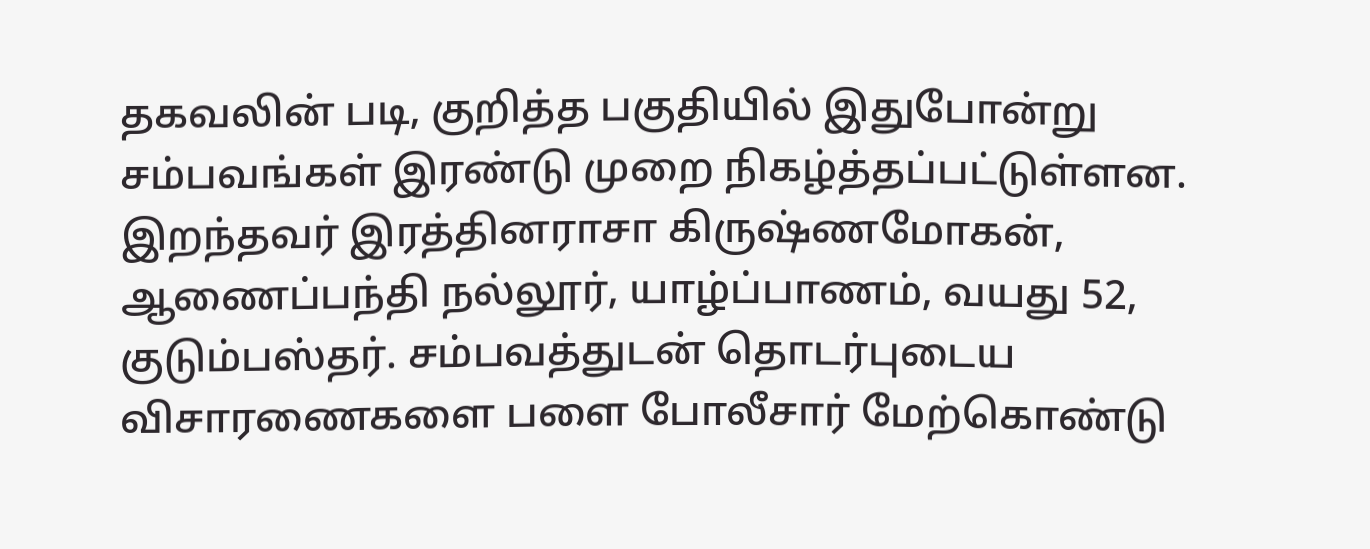தகவலின் படி, குறித்த பகுதியில் இதுபோன்று சம்பவங்கள் இரண்டு முறை நிகழ்த்தப்பட்டுள்ளன.
இறந்தவர் இரத்தினராசா கிருஷ்ணமோகன், ஆணைப்பந்தி நல்லூர், யாழ்ப்பாணம், வயது 52, குடும்பஸ்தர். சம்பவத்துடன் தொடர்புடைய விசாரணைகளை பளை போலீசார் மேற்கொண்டு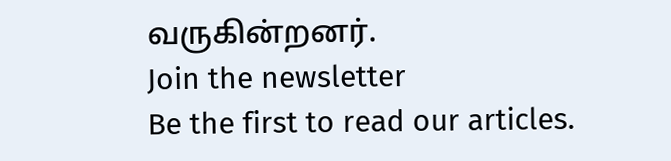வருகின்றனர்.
Join the newsletter
Be the first to read our articles.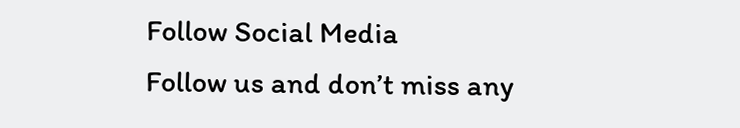Follow Social Media
Follow us and don’t miss any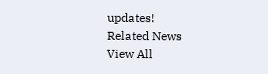updates!
Related News
View All